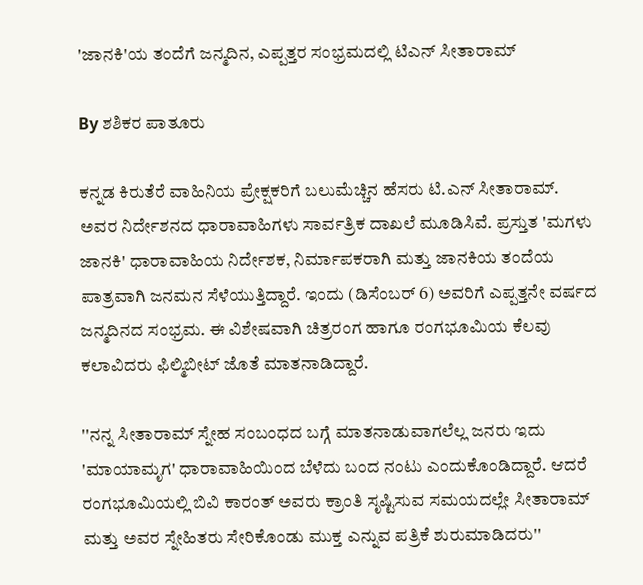'ಜಾನಕಿ'ಯ ತಂದೆಗೆ ಜನ್ಮದಿನ, ಎಪ್ಪತ್ತರ ಸಂಭ್ರಮದಲ್ಲಿ ಟಿಎನ್ ಸೀತಾರಾಮ್

By ಶಶಿಕರ ಪಾತೂರು

ಕನ್ನಡ ಕಿರುತೆರೆ ವಾಹಿನಿಯ ಪ್ರೇಕ್ಷಕರಿಗೆ ಬಲುಮೆಚ್ಚಿನ ಹೆಸರು ಟಿ.ಎನ್ ಸೀತಾರಾಮ್. ಅವರ ನಿರ್ದೇಶನದ ಧಾರಾವಾಹಿಗಳು ಸಾರ್ವತ್ರಿಕ ದಾಖಲೆ ಮೂಡಿಸಿವೆ. ಪ್ರಸ್ತುತ 'ಮಗಳು ಜಾನಕಿ' ಧಾರಾವಾಹಿಯ ನಿರ್ದೇಶಕ, ನಿರ್ಮಾಪಕರಾಗಿ ಮತ್ತು ಜಾನಕಿಯ ತಂದೆಯ ಪಾತ್ರವಾಗಿ ಜನಮನ ಸೆಳೆಯುತ್ತಿದ್ದಾರೆ. ಇಂದು (ಡಿಸೆಂಬರ್ 6) ಅವರಿಗೆ ಎಪ್ಪತ್ತನೇ ವರ್ಷದ ಜನ್ಮದಿನದ ಸಂಭ್ರಮ. ಈ ವಿಶೇಷವಾಗಿ ಚಿತ್ರರಂಗ ಹಾಗೂ ರಂಗಭೂಮಿಯ ಕೆಲವು ಕಲಾವಿದರು ಫಿಲ್ಮಿಬೀಟ್ ಜೊತೆ ಮಾತನಾಡಿದ್ದಾರೆ.

''ನನ್ನ ಸೀತಾರಾಮ್ ಸ್ನೇಹ ಸಂಬಂಧದ ಬಗ್ಗೆ ಮಾತನಾಡುವಾಗಲೆಲ್ಲ ಜನರು ಇದು 'ಮಾಯಾಮೃಗ' ಧಾರಾವಾಹಿಯಿಂದ ಬೆಳೆದು ಬಂದ ನಂಟು ಎಂದುಕೊಂಡಿದ್ದಾರೆ. ಆದರೆ ರಂಗಭೂಮಿಯಲ್ಲಿ ಬಿವಿ ಕಾರಂತ್ ಅವರು ಕ್ರಾಂತಿ ಸೃಷ್ಟಿಸುವ ಸಮಯದಲ್ಲೇ ಸೀತಾರಾಮ್ ಮತ್ತು ಅವರ ಸ್ನೇಹಿತರು ಸೇರಿಕೊಂಡು ಮುಕ್ತ ಎನ್ನುವ ಪತ್ರಿಕೆ ಶುರುಮಾಡಿದರು''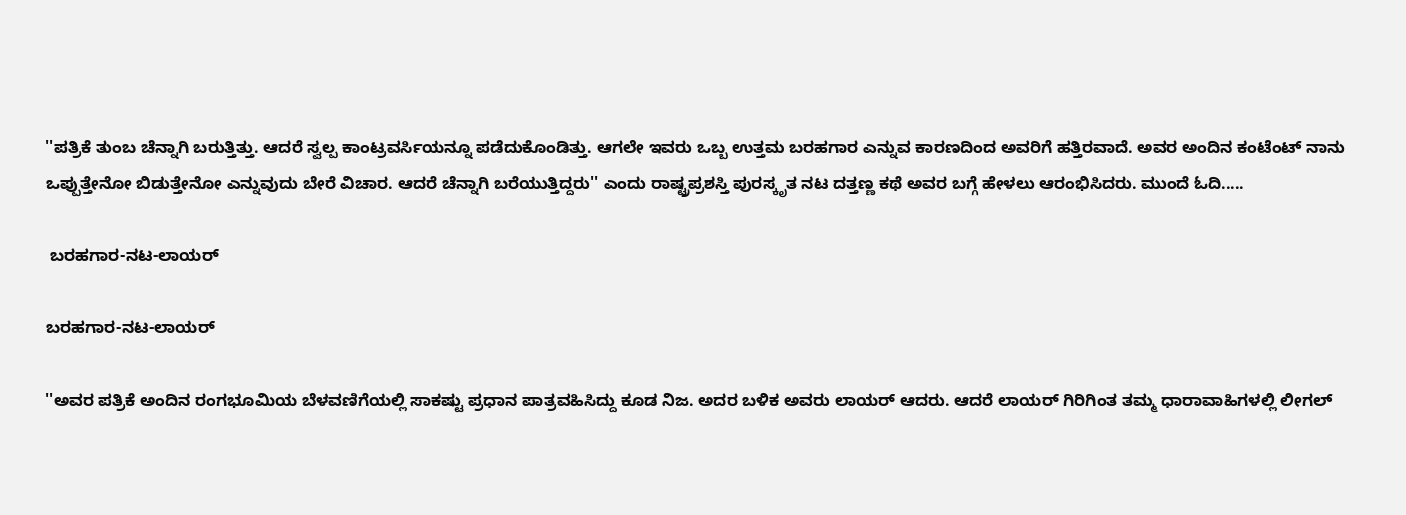''ಪತ್ರಿಕೆ ತುಂಬ ಚೆನ್ನಾಗಿ ಬರುತ್ತಿತ್ತು. ಆದರೆ ಸ್ವಲ್ಪ ಕಾಂಟ್ರವರ್ಸಿಯನ್ನೂ ಪಡೆದುಕೊಂಡಿತ್ತು. ಆಗಲೇ ಇವರು ಒಬ್ಬ ಉತ್ತಮ ಬರಹಗಾರ ಎನ್ನುವ ಕಾರಣದಿಂದ ಅವರಿಗೆ ಹತ್ತಿರವಾದೆ. ಅವರ ಅಂದಿನ ಕಂಟೆಂಟ್ ನಾನು ಒಪ್ಪುತ್ತೇನೋ ಬಿಡುತ್ತೇನೋ ಎನ್ನುವುದು ಬೇರೆ ವಿಚಾರ. ಆದರೆ ಚೆನ್ನಾಗಿ ಬರೆಯುತ್ತಿದ್ದರು'' ಎಂದು ರಾಷ್ಟ್ರಪ್ರಶಸ್ತಿ ಪುರಸ್ಕೃತ ನಟ ದತ್ತಣ್ಣ ಕಥೆ ಅವರ ಬಗ್ಗೆ ಹೇಳಲು ಆರಂಭಿಸಿದರು. ಮುಂದೆ ಓದಿ.....

 ಬರಹಗಾರ-ನಟ-ಲಾಯರ್

ಬರಹಗಾರ-ನಟ-ಲಾಯರ್

''ಅವರ ಪತ್ರಿಕೆ ಅಂದಿನ ರಂಗಭೂಮಿಯ ಬೆಳವಣಿಗೆಯಲ್ಲಿ ಸಾಕಷ್ಟು ಪ್ರಧಾನ ಪಾತ್ರವಹಿಸಿದ್ದು ಕೂಡ ನಿಜ. ಅದರ ಬಳಿಕ ಅವರು ಲಾಯರ್ ಆದರು. ಆದರೆ ಲಾಯರ್ ಗಿರಿಗಿಂತ ತಮ್ಮ ಧಾರಾವಾಹಿಗಳಲ್ಲಿ ಲೀಗಲ್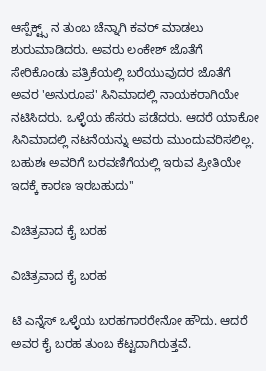ಆಸ್ಪೆಕ್ಟ್ಸ್ ನ ತುಂಬ ಚೆನ್ನಾಗಿ ಕವರ್ ಮಾಡಲು ಶುರುಮಾಡಿದರು. ಅವರು ಲಂಕೇಶ್ ಜೊತೆಗೆ ಸೇರಿಕೊಂಡು ಪತ್ರಿಕೆಯಲ್ಲಿ ಬರೆಯುವುದರ ಜೊತೆಗೆ ಅವರ 'ಅನುರೂಪ' ಸಿನಿಮಾದಲ್ಲಿ ನಾಯಕರಾಗಿಯೇ ನಟಿಸಿದರು. ಒಳ್ಳೆಯ ಹೆಸರು ಪಡೆದರು. ಆದರೆ ಯಾಕೋ‌ ಸಿನಿಮಾದಲ್ಲಿ ನಟನೆಯನ್ನು ಅವರು ಮುಂದುವರಿಸಲಿಲ್ಲ. ಬಹುಶಃ ಅವರಿಗೆ ಬರವಣಿಗೆಯಲ್ಲಿ ಇರುವ ಪ್ರೀತಿಯೇ ಇದಕ್ಕೆ ಕಾರಣ ಇರಬಹುದು''

ವಿಚಿತ್ರವಾದ ಕೈ ಬರಹ

ವಿಚಿತ್ರವಾದ ಕೈ ಬರಹ

ಟಿ ಎನ್ನೆಸ್ ಒಳ್ಳೆಯ ಬರಹಗಾರರೇನೋ ಹೌದು. ಆದರೆ ಅವರ ಕೈ ಬರಹ ತುಂಬ ಕೆಟ್ಟದಾಗಿರುತ್ತವೆ.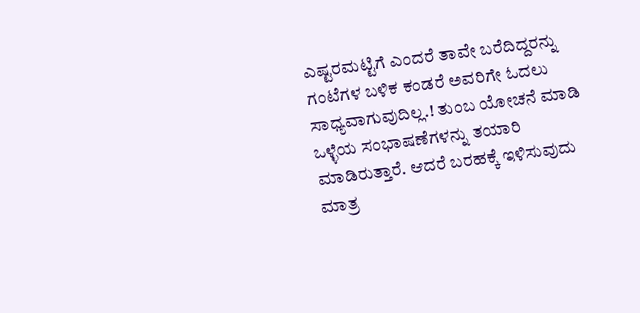ಎಷ್ಟರಮಟ್ಟಿಗೆ ಎಂದರೆ ತಾವೇ ಬರೆದಿದ್ದರನ್ನು ಗಂಟೆಗಳ ಬಳಿಕ ಕಂಡರೆ ಅವರಿಗೇ ಓದಲು ಸಾಧ್ಯವಾಗುವುದಿಲ್ಲ.! ತುಂಬ ಯೋಚನೆ ಮಾಡಿ ಒಳ್ಳೆಯ ಸಂಭಾಷಣೆಗಳನ್ನು ತಯಾರಿ ಮಾಡಿರುತ್ತಾರೆ. ಆದರೆ ಬರಹಕ್ಕೆ ಇಳಿಸುವುದು ಮಾತ್ರ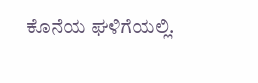ಕೊನೆಯ ಘಳಿಗೆಯಲ್ಲಿ.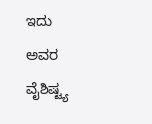ಇದು ಅವರ ವೈಶಿಷ್ಟ್ಯ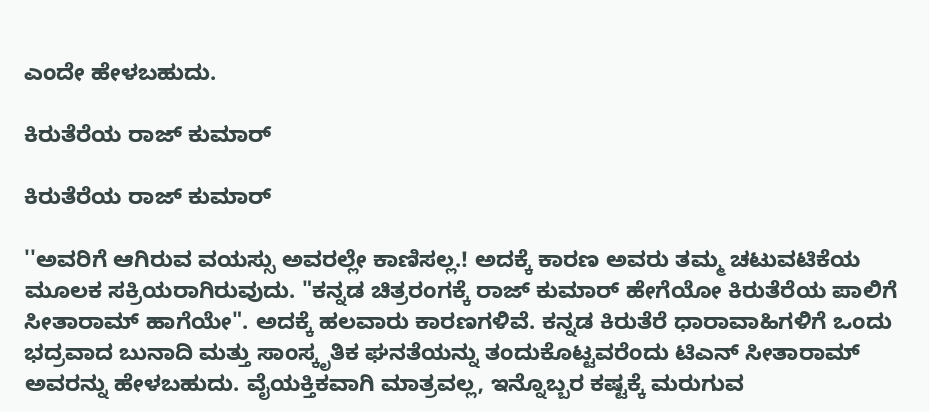ಎಂದೇ ಹೇಳಬಹುದು.

ಕಿರುತೆರೆಯ ರಾಜ್ ಕುಮಾರ್

ಕಿರುತೆರೆಯ ರಾಜ್ ಕುಮಾರ್

''ಅವರಿಗೆ ಆಗಿರುವ ವಯಸ್ಸು ಅವರಲ್ಲೇ ಕಾಣಿಸಲ್ಲ.! ಅದಕ್ಕೆ ಕಾರಣ ಅವರು ತಮ್ಮ ಚಟುವಟಿಕೆಯ ಮೂಲಕ ಸಕ್ರಿಯರಾಗಿರುವುದು. "ಕನ್ನಡ ಚಿತ್ರರಂಗಕ್ಕೆ ರಾಜ್ ಕುಮಾರ್ ಹೇಗೆಯೋ ಕಿರುತೆರೆಯ ಪಾಲಿಗೆ ಸೀತಾರಾಮ್ ಹಾಗೆಯೇ". ಅದಕ್ಕೆ ಹಲವಾರು ಕಾರಣಗಳಿವೆ. ಕನ್ನಡ ಕಿರುತೆರೆ ಧಾರಾವಾಹಿಗಳಿಗೆ ಒಂದು ಭದ್ರವಾದ ಬುನಾದಿ ಮತ್ತು ಸಾಂಸ್ಕೃತಿಕ ಘನತೆಯನ್ನು ತಂದುಕೊಟ್ಟವರೆಂದು ಟಿಎನ್ ಸೀತಾರಾಮ್ ಅವರನ್ನು ಹೇಳಬಹುದು. ವೈಯಕ್ತಿಕವಾಗಿ ಮಾತ್ರವಲ್ಲ, ಇನ್ನೊಬ್ಬರ ಕಷ್ಟಕ್ಕೆ ಮರುಗುವ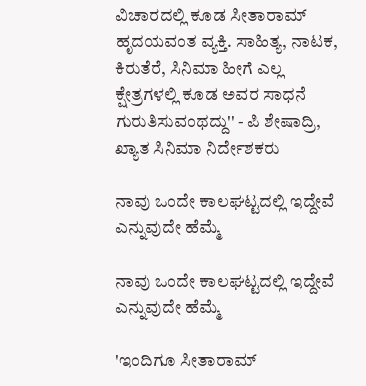ವಿಚಾರದಲ್ಲಿ ಕೂಡ ಸೀತಾರಾಮ್ ಹೃದಯವಂತ ವ್ಯಕ್ತಿ. ಸಾಹಿತ್ಯ, ನಾಟಕ, ಕಿರುತೆರೆ, ಸಿನಿಮಾ ಹೀಗೆ ಎಲ್ಲ ಕ್ಷೇತ್ರಗಳಲ್ಲಿ ಕೂಡ ಅವರ ಸಾಧನೆ ಗುರುತಿಸುವಂಥದ್ದು'' - ಪಿ ಶೇಷಾದ್ರಿ, ಖ್ಯಾತ ಸಿನಿಮಾ ನಿರ್ದೇಶಕರು

ನಾವು ಒಂದೇ ಕಾಲಘಟ್ಟದಲ್ಲಿ ಇದ್ದೇವೆ ಎನ್ನುವುದೇ ಹೆಮ್ಮೆ

ನಾವು ಒಂದೇ ಕಾಲಘಟ್ಟದಲ್ಲಿ ಇದ್ದೇವೆ ಎನ್ನುವುದೇ ಹೆಮ್ಮೆ

'ಇಂದಿಗೂ ಸೀತಾರಾಮ್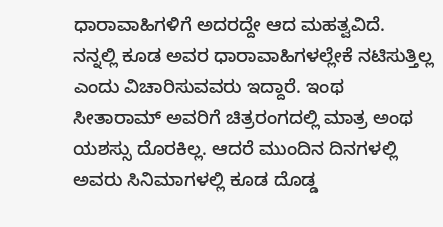ಧಾರಾವಾಹಿಗಳಿಗೆ ಅದರದ್ದೇ ಆದ ಮಹತ್ವವಿದೆ. ನನ್ನಲ್ಲಿ ಕೂಡ ಅವರ ಧಾರಾವಾಹಿಗಳಲ್ಲೇಕೆ ನಟಿಸುತ್ತಿಲ್ಲ ಎಂದು ವಿಚಾರಿಸುವವರು ಇದ್ದಾರೆ. ಇಂಥ ಸೀತಾರಾಮ್ ಅವರಿಗೆ ಚಿತ್ರರಂಗದಲ್ಲಿ ಮಾತ್ರ ಅಂಥ ಯಶಸ್ಸು ದೊರಕಿಲ್ಲ. ಆದರೆ ಮುಂದಿನ ದಿನಗಳಲ್ಲಿ ಅವರು ಸಿನಿಮಾಗಳಲ್ಲಿ ‌ಕೂಡ ದೊಡ್ಡ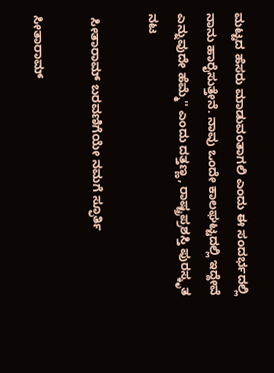ಮಟ್ಟದ ಹೆಸರು ಮಾಡುವಂತಾಗಲಿ ಎಂದು ಈ ಸಂದರ್ಭದಲ್ಲಿ ನಾನು ಹಾರೈಸುತ್ತೇನೆ. ನಾವು ಒಂದೇ ಕಾಲಘಟ್ಟದಲ್ಲಿ ಇದ್ದೇವೆ ಎನ್ನುವುದೇ ಹೆಮ್ಮೆ'' ಎಂದು ದತ್ತಣ್ಣ, ರಾಷ್ಟ್ರಪ್ರಶಸ್ತಿ ಪುರಸ್ಕೃತ ನಟ

 ಸೀತಾರಾಮ್ ಬರವಣಿಗೆಯೇ ನಮಗೆ ಸ್ಫೂರ್ತಿ

ಸೀತಾರಾಮ್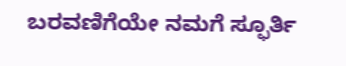ಬರವಣಿಗೆಯೇ ನಮಗೆ ಸ್ಫೂರ್ತಿ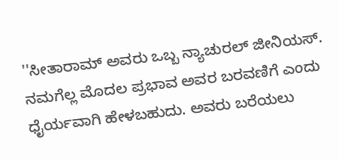''ಸೀತಾರಾಮ್ ಅವರು ಒಬ್ಬ ನ್ಯಾಚುರಲ್‌ ಜೀನಿಯಸ್. ನಮಗೆಲ್ಲ ಮೊದಲ ಪ್ರಭಾವ ಅವರ ಬರವಣಿಗೆ ಎಂದು ಧೈರ್ಯವಾಗಿ ಹೇಳಬಹುದು. ಅವರು ಬರೆಯಲು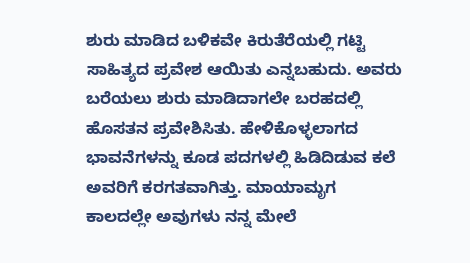ಶುರು ಮಾಡಿದ ಬಳಿಕವೇ ಕಿರುತೆರೆಯಲ್ಲಿ ಗಟ್ಟಿ ಸಾಹಿತ್ಯದ ಪ್ರವೇಶ ಆಯಿತು ಎನ್ನಬಹುದು. ಅವರು ಬರೆಯಲು ಶುರು ಮಾಡಿದಾಗಲೇ ಬರಹದಲ್ಲಿ ಹೊಸತನ ಪ್ರವೇಶಿಸಿತು. ಹೇಳಿಕೊಳ್ಳಲಾಗದ ಭಾವನೆಗಳನ್ನು ಕೂಡ ಪದಗಳಲ್ಲಿ ಹಿಡಿದಿಡುವ ಕಲೆ ಅವರಿಗೆ ಕರಗತವಾಗಿತ್ತು. ಮಾಯಾಮೃಗ ಕಾಲದಲ್ಲೇ ಅವುಗಳು ನನ್ನ ಮೇಲೆ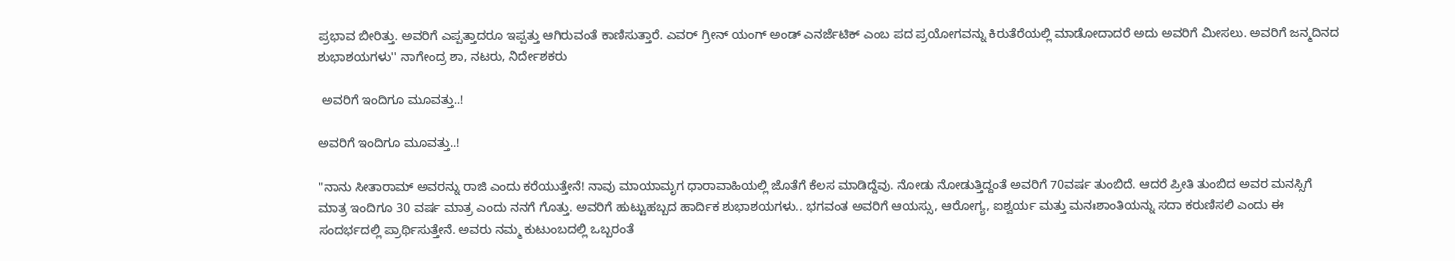ಪ್ರಭಾವ ಬೀರಿತ್ತು. ಅವರಿಗೆ ಎಪ್ಪತ್ತಾದರೂ ಇಪ್ಪತ್ತು ಆಗಿರುವಂತೆ ಕಾಣಿಸುತ್ತಾರೆ. ಎವರ್ ಗ್ರೀನ್ ಯಂಗ್ ಅಂಡ್ ಎನರ್ಜೆಟಿಕ್ ಎಂಬ ಪದ ಪ್ರಯೋಗವನ್ನು ಕಿರುತೆರೆಯಲ್ಲಿ ಮಾಡೋದಾದರೆ ಅದು ಅವರಿಗೆ ಮೀಸಲು. ಅವರಿಗೆ ಜನ್ಮದಿನದ ಶುಭಾಶಯಗಳು'' ನಾಗೇಂದ್ರ ಶಾ, ನಟರು, ನಿರ್ದೇಶಕರು

 ಅವರಿಗೆ ಇಂದಿಗೂ ಮೂವತ್ತು..!

ಅವರಿಗೆ ಇಂದಿಗೂ ಮೂವತ್ತು..!

"ನಾನು ಸೀತಾರಾಮ್ ಅವರನ್ನು ರಾಜಿ ಎಂದು ಕರೆಯುತ್ತೇನೆ! ನಾವು ಮಾಯಾಮೃಗ ಧಾರಾವಾಹಿಯಲ್ಲಿ ಜೊತೆಗೆ ಕೆಲಸ ಮಾಡಿದ್ದೆವು. ನೋಡು ನೋಡುತ್ತಿದ್ದಂತೆ ಅವರಿಗೆ 70ವರ್ಷ ತುಂಬಿದೆ. ಆದರೆ ಪ್ರೀತಿ ತುಂಬಿದ ಅವರ ಮನಸ್ಸಿಗೆ ಮಾತ್ರ ಇಂದಿಗೂ 30 ವರ್ಷ ಮಾತ್ರ ಎಂದು ನನಗೆ ಗೊತ್ತು. ಅವರಿಗೆ ಹುಟ್ಟುಹಬ್ಬದ ಹಾರ್ದಿಕ ಶುಭಾಶಯಗಳು.. ಭಗವಂತ ಅವರಿಗೆ ಆಯಸ್ಸು, ಆರೋಗ್ಯ, ಐಶ್ವರ್ಯ ಮತ್ತು ಮನಃಶಾಂತಿಯನ್ನು ಸದಾ ಕರುಣಿಸಲಿ ಎಂದು ಈ ಸಂದರ್ಭದಲ್ಲಿ ಪ್ರಾರ್ಥಿಸುತ್ತೇನೆ. ಅವರು ನಮ್ಮ ಕುಟುಂಬದಲ್ಲಿ ಒಬ್ಬರಂತೆ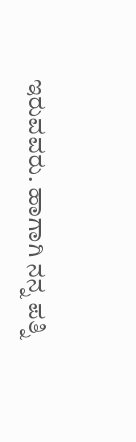ಇರುವವರು. ಹಾಗಾಗಿ ನನ್ನ ಪತ್ನಿ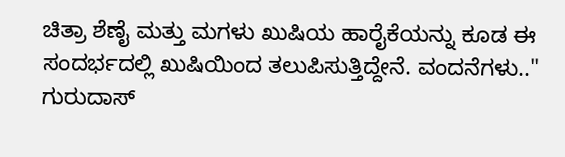ಚಿತ್ರಾ ಶೆಣೈ ಮತ್ತು ಮಗಳು ಖುಷಿಯ ಹಾರೈಕೆಯನ್ನು ಕೂಡ ಈ ಸಂದರ್ಭದಲ್ಲಿ ಖುಷಿಯಿಂದ ತಲುಪಿಸುತ್ತಿದ್ದೇನೆ. ವಂದನೆಗಳು.." ಗುರುದಾಸ್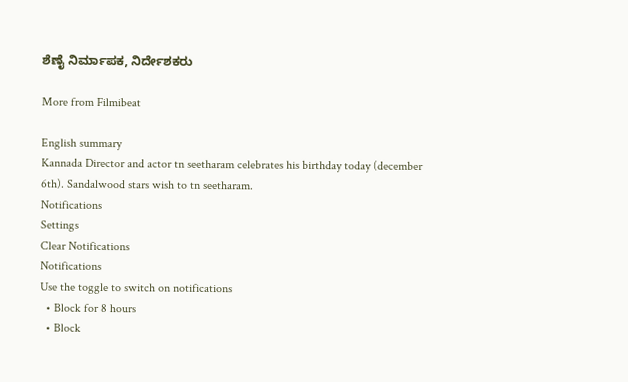ಶೆಣೈ ನಿರ್ಮಾಪಕ, ನಿರ್ದೇಶಕರು

More from Filmibeat

English summary
Kannada Director and actor tn seetharam celebrates his birthday today (december 6th). Sandalwood stars wish to tn seetharam.
Notifications
Settings
Clear Notifications
Notifications
Use the toggle to switch on notifications
  • Block for 8 hours
  • Block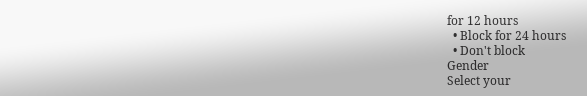for 12 hours
  • Block for 24 hours
  • Don't block
Gender
Select your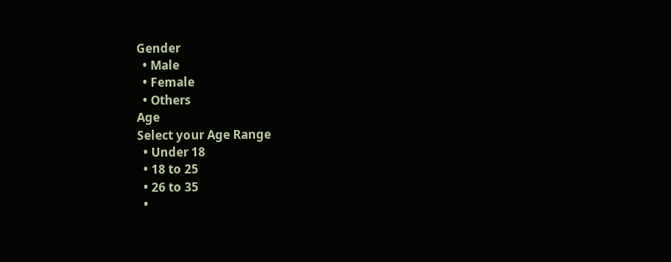Gender
  • Male
  • Female
  • Others
Age
Select your Age Range
  • Under 18
  • 18 to 25
  • 26 to 35
  •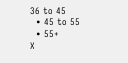36 to 45
  • 45 to 55
  • 55+
X